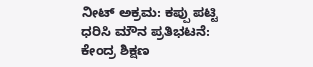ನೀಟ್ ಅಕ್ರಮ: ಕಪ್ಪು ಪಟ್ಟಿ ಧರಿಸಿ ಮೌನ ಪ್ರತಿಭಟನೆ: ಕೇಂದ್ರ ಶಿಕ್ಷಣ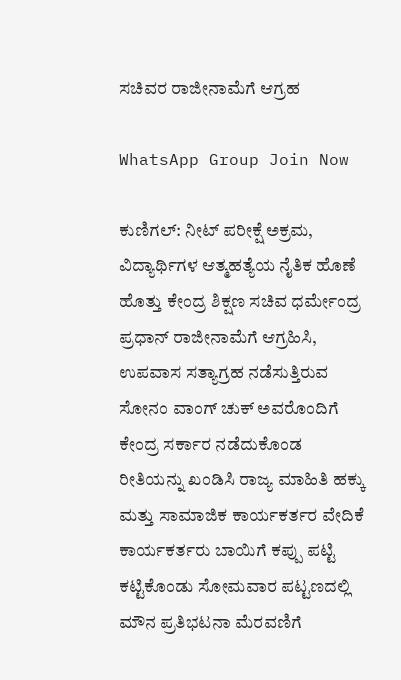ಸಚಿವರ ರಾಜೀನಾಮೆಗೆ ಆಗ್ರಹ

WhatsApp Group Join Now

ಕುಣಿಗಲ್: ನೀಟ್ ಪರೀಕ್ಷೆ ಅಕ್ರಮ, ವಿದ್ಯಾರ್ಥಿಗಳ ಆತ್ಮಹತ್ಯೆಯ ನೈತಿಕ ಹೊಣೆ ಹೊತ್ತು ಕೇಂದ್ರ ಶಿಕ್ಷಣ ಸಚಿವ ಧರ್ಮೇಂದ್ರ ಪ್ರಧಾನ್ ರಾಜೀನಾಮೆಗೆ ಆಗ್ರಹಿಸಿ, ಉಪವಾಸ ಸತ್ಯಾಗ್ರಹ ನಡೆಸುತ್ತಿರುವ ಸೋನಂ ವಾಂಗ್ ಚುಕ್ ಅವರೊಂದಿಗೆ ಕೇಂದ್ರ ಸರ್ಕಾರ ನಡೆದುಕೊಂಡ ರೀತಿಯನ್ನು ಖಂಡಿಸಿ ರಾಜ್ಯ ಮಾಹಿತಿ ಹಕ್ಕು ಮತ್ತು ಸಾಮಾಜಿಕ ಕಾರ್ಯಕರ್ತರ ವೇದಿಕೆ ಕಾರ್ಯಕರ್ತರು ಬಾಯಿಗೆ ಕಪ್ಪು ಪಟ್ಟಿ ಕಟ್ಟಿಕೊಂಡು ಸೋಮವಾರ ಪಟ್ಟಣದಲ್ಲಿ ಮೌನ ಪ್ರತಿಭಟನಾ ಮೆರವಣಿಗೆ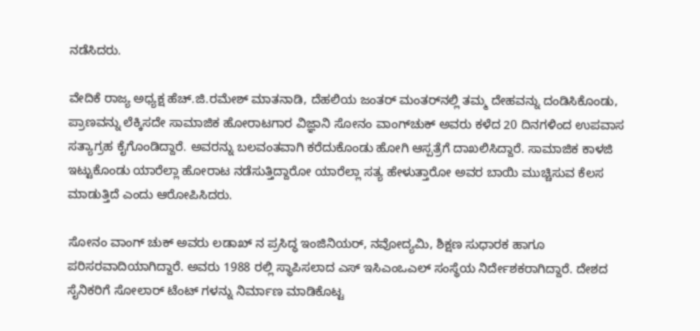ನಡೆಸಿದರು.

ವೇದಿಕೆ ರಾಜ್ಯ ಅಧ್ಯಕ್ಷ ಹೆಚ್.ಜಿ.ರಮೇಶ್ ಮಾತನಾಡಿ, ದೆಹಲಿಯ ಜಂತರ್ ಮಂತರ್‌ನಲ್ಲಿ ತಮ್ಮ ದೇಹವನ್ನು ದಂಡಿಸಿಕೊಂಡು, ಪ್ರಾಣವನ್ನು ಲೆಕ್ಕಿಸದೇ ಸಾಮಾಜಿಕ ಹೋರಾಟಗಾರ ವಿಜ್ಞಾನಿ ಸೋನಂ ವಾಂಗ್‌ಚುಕ್ ಅವರು ಕಳೆದ 20 ದಿನಗಳಿಂದ ಉಪವಾಸ ಸತ್ಯಾಗ್ರಹ ಕೈಗೊಂಡಿದ್ದಾರೆ. ಅವರನ್ನು ಬಲವಂತವಾಗಿ ಕರೆದುಕೊಂಡು ಹೋಗಿ ಆಸ್ಪತ್ರೆಗೆ ದಾಖಲಿಸಿದ್ದಾರೆ. ಸಾಮಾಜಿಕ ಕಾಳಜಿ ಇಟ್ಟುಕೊಂಡು ಯಾರೆಲ್ಲಾ ಹೋರಾಟ ನಡೆಸುತ್ತಿದ್ದಾರೋ ಯಾರೆಲ್ಲಾ ಸತ್ಯ ಹೇಳುತ್ತಾರೋ ಅವರ ಬಾಯಿ ಮುಚ್ಚಿಸುವ ಕೆಲಸ ಮಾಡುತ್ತಿದೆ ಎಂದು ಆರೋಪಿಸಿದರು.

ಸೋನಂ ವಾಂಗ್ ಚುಕ್ ಅವರು ಲಡಾಖ್ ನ ಪ್ರಸಿದ್ಧ ಇಂಜಿನಿಯರ್, ನವೋದ್ಯಮಿ, ಶಿಕ್ಷಣ ಸುಧಾರಕ ಹಾಗೂ ಪರಿಸರವಾದಿಯಾಗಿದ್ದಾರೆ. ಅವರು 1988 ರಲ್ಲಿ ಸ್ಥಾಪಿಸಲಾದ ಎಸ್ ಇಸಿಎಂಒಎಲ್ ಸಂಸ್ಥೆಯ ನಿರ್ದೇಶಕರಾಗಿದ್ದಾರೆ. ದೇಶದ ಸೈನಿಕರಿಗೆ ಸೋಲಾ‌ರ್ ಟೆಂಟ್ ಗಳನ್ನು ನಿರ್ಮಾಣ ಮಾಡಿಕೊಟ್ಟ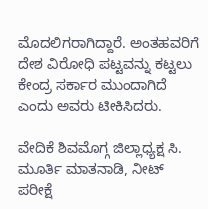ಮೊದಲಿಗರಾಗಿದ್ದಾರೆ. ಅಂತಹವರಿಗೆ ದೇಶ ವಿರೋಧಿ ಪಟ್ಟವನ್ನು ಕಟ್ಟಲು ಕೇಂದ್ರ ಸರ್ಕಾರ ಮುಂದಾಗಿದೆ ಎಂದು ಅವರು ಟೀಕಿಸಿದರು.

ವೇದಿಕೆ ಶಿವಮೊಗ್ಗ ಜಿಲ್ಲಾಧ್ಯಕ್ಷ ಸಿ. ಮೂರ್ತಿ ಮಾತನಾಡಿ, ನೀಟ್ ಪರೀಕ್ಷೆ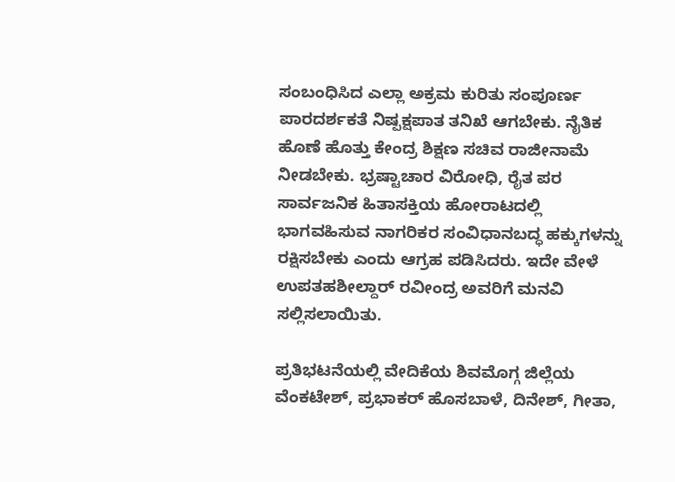ಸಂಬಂಧಿಸಿದ ಎಲ್ಲಾ ಅಕ್ರಮ ಕುರಿತು ಸಂಪೂರ್ಣ ಪಾರದರ್ಶಕತೆ ನಿಷ್ಪಕ್ಷಪಾತ ತನಿಖೆ ಆಗಬೇಕು. ನೈತಿಕ ಹೊಣೆ ಹೊತ್ತು ಕೇಂದ್ರ ಶಿಕ್ಷಣ ಸಚಿವ ರಾಜೀನಾಮೆ ನೀಡಬೇಕು. ಭ್ರಷ್ಟಾಚಾರ ವಿರೋಧಿ, ರೈತ ಪರ ಸಾರ್ವಜನಿಕ ಹಿತಾಸಕ್ತಿಯ ಹೋರಾಟದಲ್ಲಿ ಭಾಗವಹಿಸುವ ನಾಗರಿಕರ ಸಂವಿಧಾನಬದ್ಧ ಹಕ್ಕುಗಳನ್ನು ರಕ್ಷಿಸಬೇಕು ಎಂದು ಆಗ್ರಹ ಪಡಿಸಿದರು. ಇದೇ ವೇಳೆ ಉಪತಹಶೀಲ್ದಾರ್ ರವೀಂದ್ರ ಅವರಿಗೆ ಮನವಿ ಸಲ್ಲಿಸಲಾಯಿತು.

ಪ್ರತಿಭಟನೆಯಲ್ಲಿ ವೇದಿಕೆಯ ಶಿವಮೊಗ್ಗ ಜಿಲ್ಲೆಯ ವೆಂಕಟೇಶ್, ಪ್ರಭಾಕ‌ರ್ ಹೊಸಬಾಳೆ, ದಿನೇಶ್, ಗೀತಾ,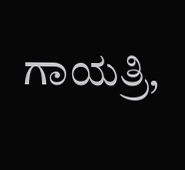ಗಾಯತ್ರಿ,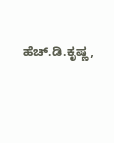ಹೆಚ್.ಡಿ.ಕೃಷ್ಣ,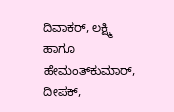ದಿವಾಕರ್, ಲಕ್ಷ್ಮಿ ಹಾಗೂ ಹೇಮಂತ್‌ಕುಮಾ‌ರ್, ದೀಪಕ್,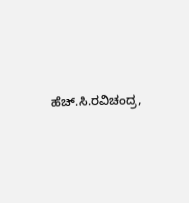ಹೆಚ್.ಸಿ.ರವಿಚಂದ್ರ,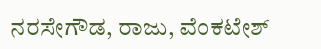ನರಸೇಗೌಡ, ರಾಜು, ವೆಂಕಟೇಶ್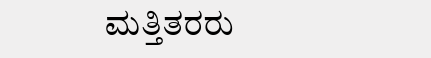ಮತ್ತಿತರರು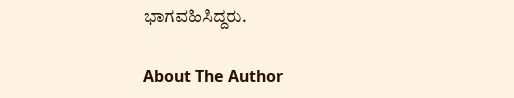ಭಾಗವಹಿಸಿದ್ದರು.

About The Author